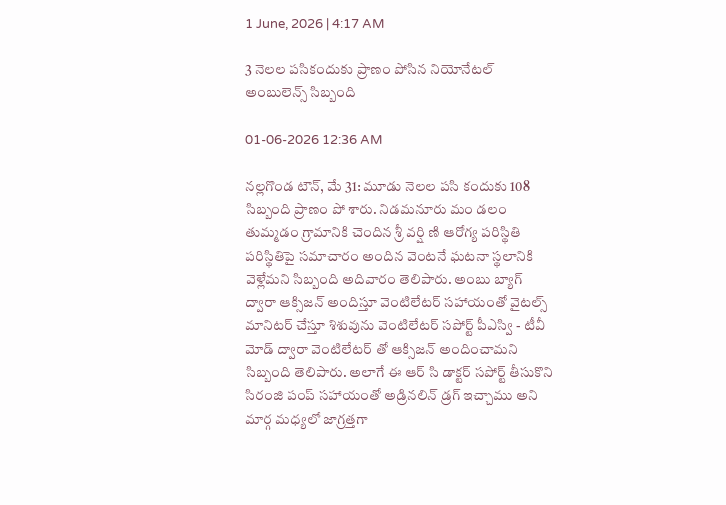1 June, 2026 | 4:17 AM

3 నెలల పసికందుకు ప్రాణం పోసిన నియోనేటల్ అంబులెన్స్ సిబ్బంది

01-06-2026 12:36 AM

నల్లగొండ టౌన్, మే 31: మూడు నెలల పసి కందుకు 108 సిబ్బంది ప్రాణం పో శారు. నిడమనూరు మం డలం తుమ్మడం గ్రామానికి చెందిన శ్రీ వర్షి ణి ఆరోగ్య పరిస్థితి పరిస్థితిపై సమాచారం అందిన వెంటనే ఘటనా స్థలానికి వెళ్లేమని సిబ్బంది అదివారం తెలిపారు. అంబు బ్యాగ్ ద్వారా ఆక్సిజన్ అందిస్తూ వెంటిలేటర్ సహాయంతో వైటల్స్ మానిటర్ చేస్తూ శిశువును వెంటిలేటర్ సపోర్ట్ పీఎస్వి - టీవీ మోడ్ ద్వారా వెంటిలేటర్ తో ఆక్సిజన్ అందించామని సిబ్బంది తెలిపారు. అలాగే ఈ ఆర్ సి డాక్టర్ సపోర్ట్ తీసుకొని సిరంజి పంప్ సహాయంతో అడ్రినలిన్ డ్రగ్ ఇచ్చాము అని మార్గ మధ్యలో జాగ్రత్తగా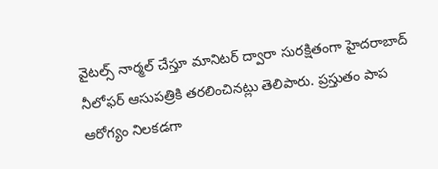వైటల్స్ నార్మల్ చేస్తూ మానిటర్ ద్వారా సురక్షితంగా హైదరాబాద్ నీలోఫర్ ఆసుపత్రికి తరలించినట్లు తెలిపారు. ప్రస్తుతం పాప ఆరోగ్యం నిలకడగా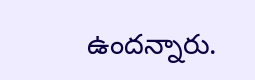ఉందన్నారు.